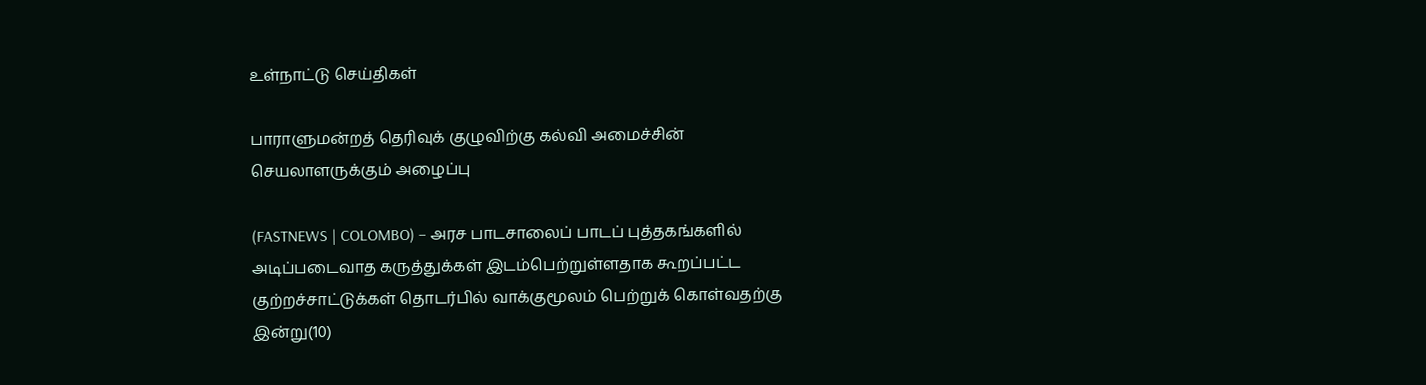உள்நாட்டு செய்திகள்

பாராளுமன்றத் தெரிவுக் குழுவிற்கு கல்வி அமைச்சின் செயலாளருக்கும் அழைப்பு

(FASTNEWS | COLOMBO) – அரச பாடசாலைப் பாடப் புத்தகங்களில் அடிப்படைவாத கருத்துக்கள் இடம்பெற்றுள்ளதாக கூறப்பட்ட குற்றச்சாட்டுக்கள் தொடர்பில் வாக்குமூலம் பெற்றுக் கொள்வதற்கு இன்று(10)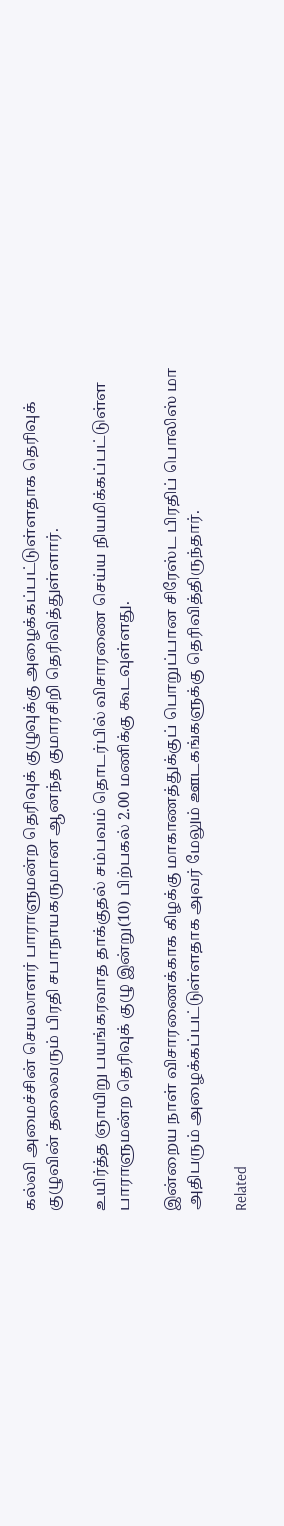கல்வி அமைச்சின் செயலாளர் பாராளுமன்ற தெரிவுக் குழுவுக்கு அழைக்கப்பட்டுள்ளதாக தெரிவுக் குழுவின் தலைவரும் பிரதி சபாநாயகருமான ஆனந்த குமாரசிறி தெரிவித்துள்ளார்.

உயிர்த்த ஞாயிறு பயங்கரவாத தாக்குதல் சம்பவம் தொடர்பில் விசாரணை செய்ய நியமிக்கப்பட்டுள்ள பாராளுமன்ற தெரிவுக் குழு இன்று(10) பிற்பகல் 2.00 மணிக்கு கூடவுள்ளது.

இன்றைய நாள் விசாரணைக்காக கிழக்கு மாகாணத்துக்குப் பொறுப்பான சிரேஸ்ட பிரதிப் பொலிஸ் மா அதிபரும் அழைக்கப்பட்டுள்ளதாக அவர் மேலும் ஊடகங்களுக்கு தெரிவித்திருந்தார்.

Related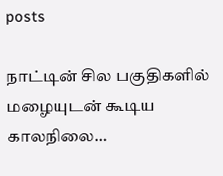posts

நாட்டின் சில பகுதிகளில் மழையுடன் கூடிய காலநிலை…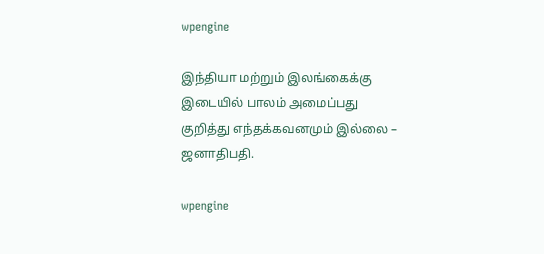wpengine

இந்தியா மற்றும் இலங்கைக்கு இடையில் பாலம் அமைப்பது குறித்து எந்தக்கவனமும் இல்லை – ஜனாதிபதி.

wpengine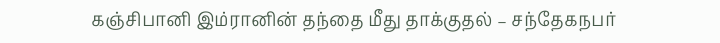கஞ்சிபானி இம்ரானின் தந்தை மீது தாக்குதல் – சந்தேகநபர்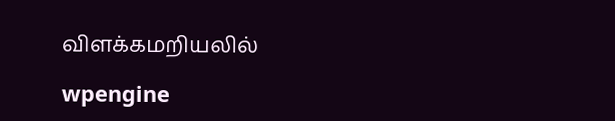விளக்கமறியலில்

wpengine